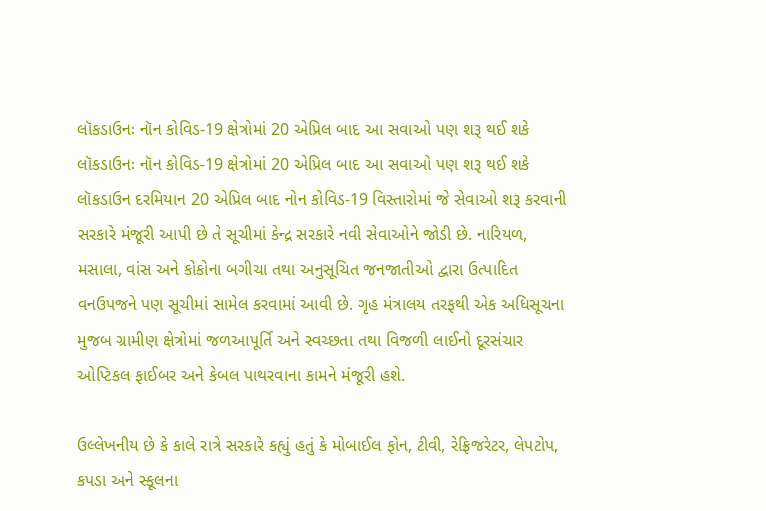લૉકડાઉનઃ નૉન કોવિડ-19 ક્ષેત્રોમાં 20 એપ્રિલ બાદ આ સવાઓ પણ શરૂ થઈ શકે
લૉકડાઉનઃ નૉન કોવિડ-19 ક્ષેત્રોમાં 20 એપ્રિલ બાદ આ સવાઓ પણ શરૂ થઈ શકે
લૉકડાઉન દરમિયાન 20 એપ્રિલ બાદ નોન કોવિડ-19 વિસ્તારોમાં જે સેવાઓ શરૂ કરવાની સરકારે મંજૂરી આપી છે તે સૂચીમાં કેન્દ્ર સરકારે નવી સેવાઓને જોડી છે. નારિયળ, મસાલા, વાંસ અને કોકોના બગીચા તથા અનુસૂચિત જનજાતીઓ દ્વારા ઉત્પાદિત વનઉપજને પણ સૂચીમાં સામેલ કરવામાં આવી છે. ગૃહ મંત્રાલય તરફથી એક અધિસૂચના મુજબ ગ્રામીણ ક્ષેત્રોમાં જળઆપૂર્તિ અને સ્વચ્છતા તથા વિજળી લાઈનો દૂરસંચાર ઓપ્ટિકલ ફાઈબર અને કેબલ પાથરવાના કામને મંજૂરી હશે.

ઉલ્લેખનીય છે કે કાલે રાત્રે સરકારે કહ્યું હતું કે મોબાઈલ ફોન, ટીવી, રેફ્રિજરેટર, લેપટોપ, કપડા અને સ્કૂલના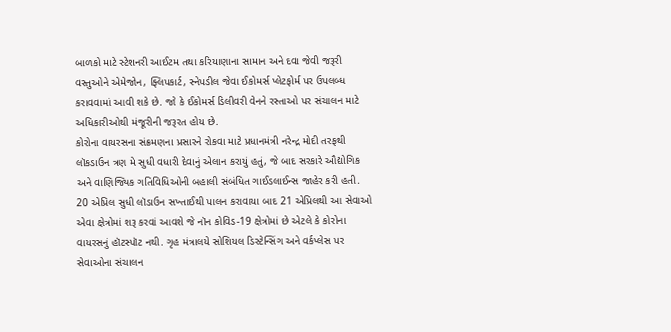બાળકો માટે સ્ટેશનરી આઈટમ તથા કરિયાણાના સામાન અને દવા જેવી જરૂરી વસ્તુઓને એમેજોન, ફ્લિપકાર્ટ, સ્નેપડીલ જેવા ઈકોમર્સ પ્લેટફોર્મ પર ઉપલબ્ધ કરાવવામાં આવી શકે છે. જો કે ઈકોમર્સ ડિલીવરી વેનને રસ્તાઓ પર સંચાલન માટે અધિકારીઓથી મંજૂરીની જરૂરત હોય છે.
કોરોના વાયરસના સંક્રમણના પ્રસારને રોકવા માટે પ્રધાનમંત્રી નરેન્દ્ર મોદી તરફથી લૉકડાઉન ત્રણ મે સુધી વધારી દેવાનું એલાન કરાયું હતું, જે બાદ સરકારે ઔદ્યોગિક અને વાણિજ્યિક ગતિવિધિઓની બહાલી સંબંધિત ગાઈડલાઈન્સ જાહેર કરી હતી. 20 એપ્રિલ સુધી લૉડાઉન સખ્તાઈથી પાલન કરાવાયા બાદ 21 એપ્રિલથી આ સેવાઓ એવા ક્ષેત્રોમાં શરૂ કરવાં આવશે જે નૉન કોવિડ-19 ક્ષેત્રોમાં છે એટલે કે કોરોના વાયરસનું હૉટસ્પૉટ નથી. ગૃહ મંત્રાલયે સોશિયલ ડિસ્ટેન્સિંગ અને વર્કપ્લેસ પર સેવાઓના સંચાલન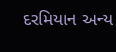દરમિયાન અન્ય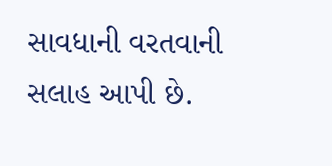સાવધાની વરતવાની સલાહ આપી છે.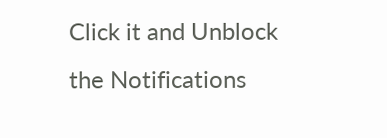Click it and Unblock the Notifications